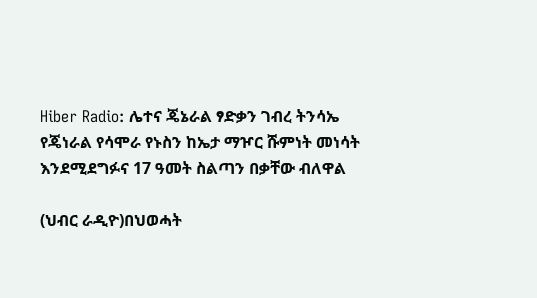Hiber Radio: ሌተና ጄኔራል ፃድቃን ገብረ ትንሳኤ የጄነራል የሳሞራ የኑስን ከኤታ ማዦር ሹምነት መነሳት እንደሚደግፉና 17 ዓመት ስልጣን በቃቸው ብለዋል

(ህብር ራዲዮ)በህወሓት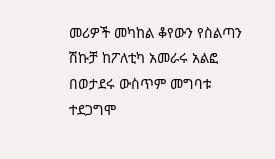መሪዎች መካከል ቆየውን የስልጣን ሽኩቻ ከፖለቲካ አመራሩ አልፎ በወታደሩ ውስጥም መግባቱ ተደጋግሞ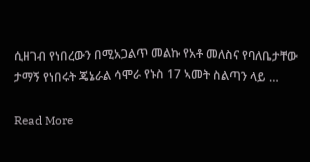ሲዘገብ የነበረውን በሚአጋልጥ መልኩ የአቶ መለስና የባለቤታቸው ታማኝ የነበሩት ጄኔራል ሳሞራ የኑስ 17 ኣመት ስልጣን ላይ …

Read More